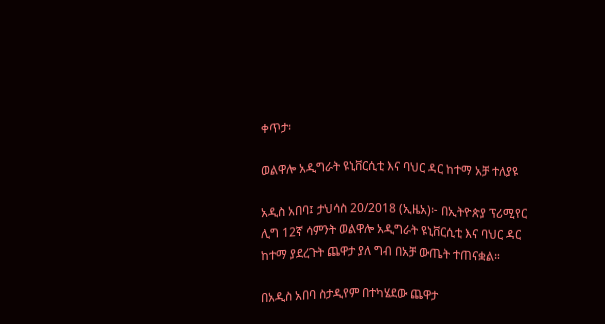ቀጥታ፡

ወልዋሎ አዲግራት ዩኒቨርሲቲ እና ባህር ዳር ከተማ አቻ ተለያዩ

አዲስ አበባ፤ ታህሳስ 20/2018 (ኢዜአ)፦ በኢትዮጵያ ፕሪሚየር ሊግ 12ኛ ሳምንት ወልዋሎ አዲግራት ዩኒቨርሲቲ እና ባህር ዳር ከተማ ያደረጉት ጨዋታ ያለ ግብ በአቻ ውጤት ተጠናቋል።

በአዲስ አበባ ስታዲየም በተካሄደው ጨዋታ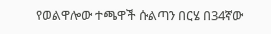የወልዋሎው ተጫዋች ሱልጣን በርሄ በ34ኛው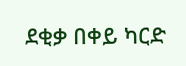ደቂቃ በቀይ ካርድ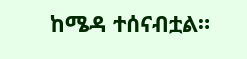ከሜዳ ተሰናብቷል።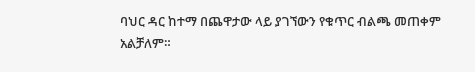ባህር ዳር ከተማ በጨዋታው ላይ ያገኘውን የቁጥር ብልጫ መጠቀም አልቻለም።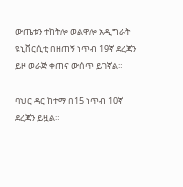ውጤቱን ተከትሎ ወልዋሎ አዲግራት ዩኒቨርሲቲ በዘጠኝ ነጥብ 19ኛ ደረጃን ይዞ ወራጅ ቀጠና ውሰጥ ይገኛል።

ባህር ዳር ከተማ በ15 ነጥብ 10ኛ ደረጃን ይዟል።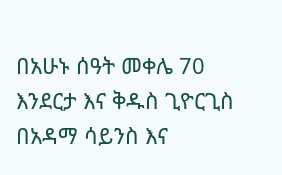በአሁኑ ሰዓት መቀሌ 70 እንደርታ እና ቅዱስ ጊዮርጊስ በአዳማ ሳይንስ እና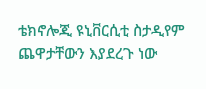ቴክኖሎጂ ዩኒቨርሲቲ ስታዲየም ጨዋታቸውን እያደረጉ ነው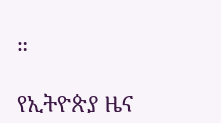።

የኢትዮጵያ ዜና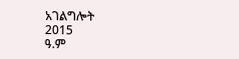አገልግሎት
2015
ዓ.ም